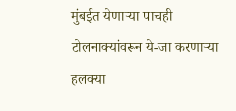मुंबईत येणाऱ्या पाचही टोलनाक्यांवरून ये-जा करणाऱ्या हलक्या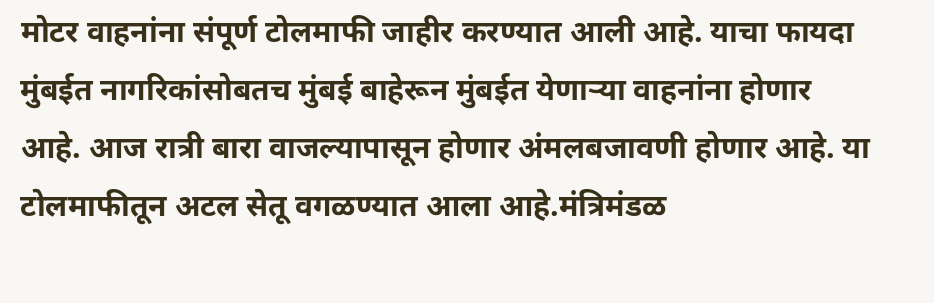मोटर वाहनांना संपूर्ण टोलमाफी जाहीर करण्यात आली आहे. याचा फायदा मुंबईत नागरिकांसोबतच मुंबई बाहेरून मुंबईत येणाऱ्या वाहनांना होणार आहे. आज रात्री बारा वाजल्यापासून होणार अंमलबजावणी होणार आहे. या टोलमाफीतून अटल सेतू वगळण्यात आला आहे.मंत्रिमंडळ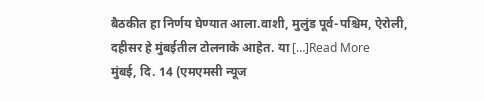बैठकीत हा निर्णय घेण्यात आला.वाशी, मुलुंड पूर्व-पश्चिम, ऐरोली, दहीसर हे मुंबईतील टोलनाके आहेत. या […]Read More
मुंबई, दि. 14 (एमएमसी न्यूज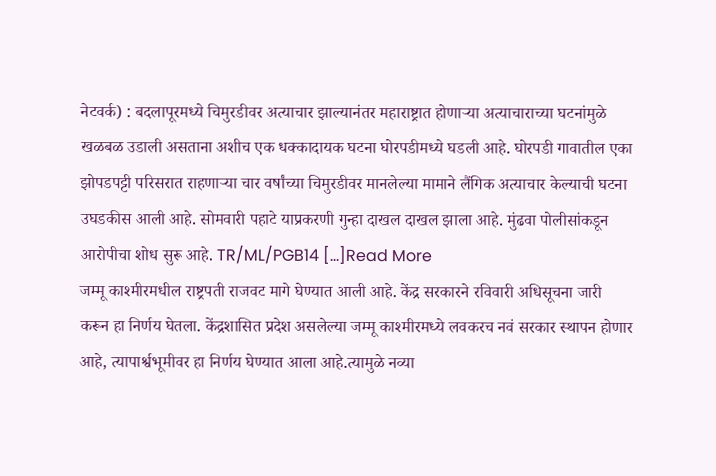नेटवर्क) : बदलापूरमध्ये चिमुरडीवर अत्याचार झाल्यानंतर महाराष्ट्रात होणाऱ्या अत्याचाराच्या घटनांमुळे खळबळ उडाली असताना अशीच एक धक्कादायक घटना घोरपडीमध्ये घडली आहे. घोरपडी गावातील एका झोपडपट्टी परिसरात राहणाऱ्या चार वर्षांच्या चिमुरडीवर मानलेल्या मामाने लैंगिक अत्याचार केल्याची घटना उघडकीस आली आहे. सोमवारी पहाटे याप्रकरणी गुन्हा दाखल दाखल झाला आहे. मुंढवा पोलीसांकडून आरोपीचा शोध सुरू आहे. TR/ML/PGB14 […]Read More
जम्मू काश्मीरमधील राष्ट्रपती राजवट मागे घेण्यात आली आहे. केंद्र सरकारने रविवारी अधिसूचना जारी करून हा निर्णय घेतला. केंद्रशासित प्रदेश असलेल्या जम्मू काश्मीरमध्ये लवकरच नवं सरकार स्थापन होणार आहे, त्यापार्श्वभूमीवर हा निर्णय घेण्यात आला आहे.त्यामुळे नव्या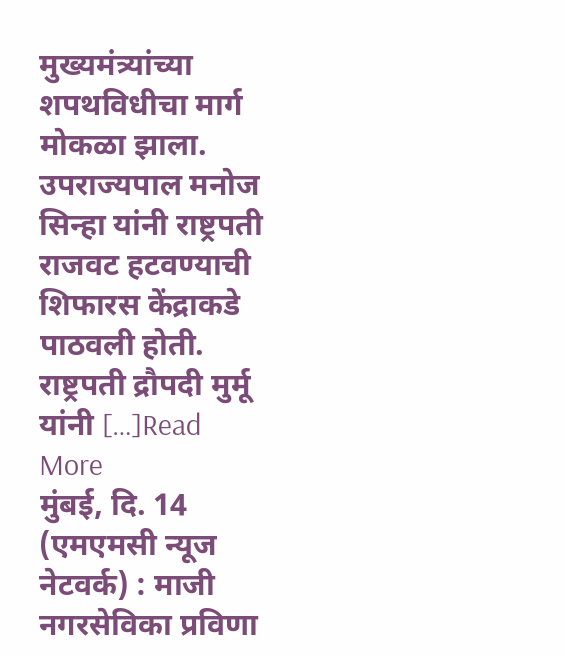मुख्यमंत्र्यांच्या शपथविधीचा मार्ग मोकळा झाला. उपराज्यपाल मनोज सिन्हा यांनी राष्ट्रपती राजवट हटवण्याची शिफारस केंद्राकडे पाठवली होती. राष्ट्रपती द्रौपदी मुर्मू यांनी […]Read More
मुंबई, दि. 14 (एमएमसी न्यूज नेटवर्क) : माजी नगरसेविका प्रविणा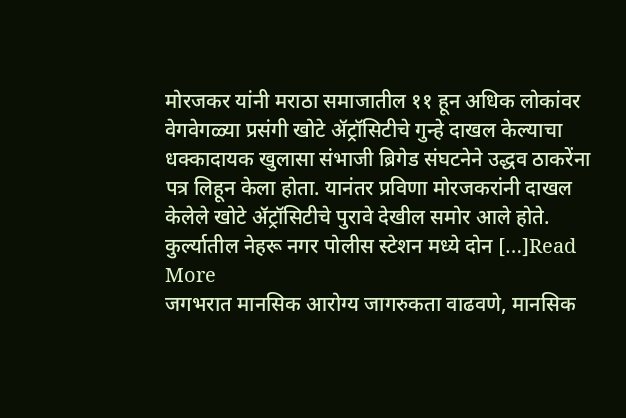मोरजकर यांनी मराठा समाजातील ११ हून अधिक लोकांवर वेगवेगळ्या प्रसंगी खोटे ॲट्रॉसिटीचे गुन्हे दाखल केल्याचा धक्कादायक खुलासा संभाजी ब्रिगेड संघटनेने उद्धव ठाकरेंना पत्र लिहून केला होता. यानंतर प्रविणा मोरजकरांनी दाखल केलेले खोटे ॲट्रॉसिटीचे पुरावे देखील समोर आले होते. कुर्ल्यातील नेहरू नगर पोलीस स्टेशन मध्ये दोन […]Read More
जगभरात मानसिक आरोग्य जागरुकता वाढवणे, मानसिक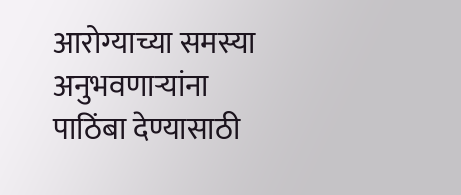आरोग्याच्या समस्या अनुभवणाऱ्यांना पाठिंबा देण्यासाठी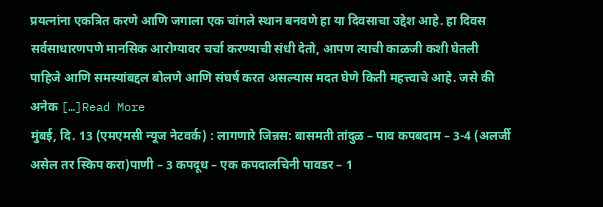प्रयत्नांना एकत्रित करणे आणि जगाला एक चांगले स्थान बनवणे हा या दिवसाचा उद्देश आहे. हा दिवस सर्वसाधारणपणे मानसिक आरोग्यावर चर्चा करण्याची संधी देतो, आपण त्याची काळजी कशी घेतली पाहिजे आणि समस्यांबद्दल बोलणे आणि संघर्ष करत असल्यास मदत घेणे किती महत्त्वाचे आहे. जसे की अनेक […]Read More
मुंबई, दि. 13 (एमएमसी न्यूज नेटवर्क) : लागणारे जिन्नस: बासमती तांदुळ – पाव कपबदाम – 3-4 (अलर्जी असेल तर स्किप करा)पाणी – 3 कपदूध – एक कपदालचिनी पावडर – 1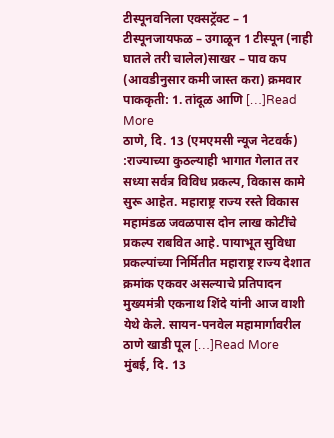टीस्पूनवनिला एक्सट्रॅक्ट – 1 टीस्पूनजायफळ – उगाळून 1 टीस्पून (नाही घातले तरी चालेल)साखर – पाव कप (आवडीनुसार कमी जास्त करा) क्रमवार पाककृती: 1. तांदूळ आणि […]Read More
ठाणे, दि. 13 (एमएमसी न्यूज नेटवर्क) :राज्याच्या कुठल्याही भागात गेलात तर सध्या सर्वत्र विविध प्रकल्प, विकास कामे सुरू आहेत. महाराष्ट्र राज्य रस्ते विकास महामंडळ जवळपास दोन लाख कोटींचे प्रकल्प राबवित आहे. पायाभूत सुविधा प्रकल्पांच्या निर्मितीत महाराष्ट्र राज्य देशात क्रमांक एकवर असल्याचे प्रतिपादन मुख्यमंत्री एकनाथ शिंदे यांनी आज वाशी येथे केले. सायन-पनवेल महामार्गावरील ठाणे खाडी पूल […]Read More
मुंबई, दि. 13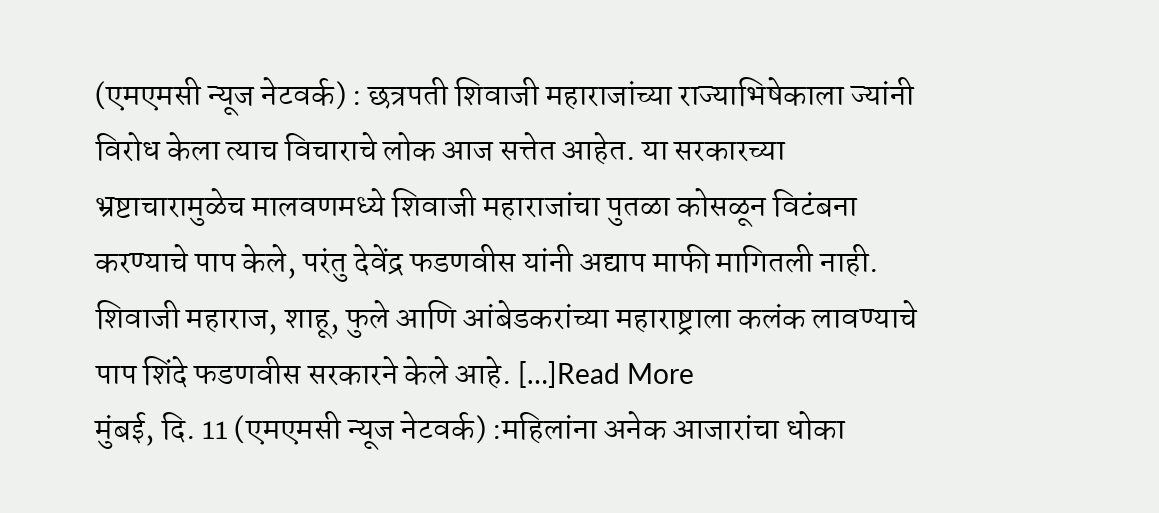(एमएमसी न्यूज नेटवर्क) : छत्रपती शिवाजी महाराजांच्या राज्याभिषेकाला ज्यांनी विरोध केला त्याच विचाराचे लोक आज सत्तेत आहेत. या सरकारच्या भ्रष्टाचारामुळेच मालवणमध्ये शिवाजी महाराजांचा पुतळा कोसळून विटंबना करण्याचे पाप केले, परंतु देवेंद्र फडणवीस यांनी अद्याप माफी मागितली नाही. शिवाजी महाराज, शाहू, फुले आणि आंबेडकरांच्या महाराष्ट्राला कलंक लावण्याचे पाप शिंदे फडणवीस सरकारने केले आहे. […]Read More
मुंबई, दि. 11 (एमएमसी न्यूज नेटवर्क) :महिलांना अनेक आजारांचा धोका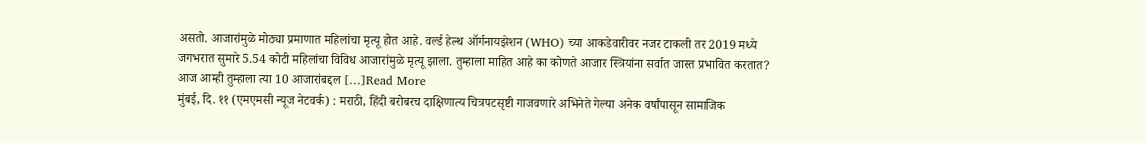असतो. आजारांमुळे मोठ्या प्रमाणात महिलांचा मृत्यू होत आहे. वर्ल्ड हेल्थ ऑर्गनायझेशन (WHO) च्या आकडेवारीवर नजर टाकली तर 2019 मध्ये जगभरात सुमारे 5.54 कोटी महिलांचा विविध आजारांमुळे मृत्यू झाला. तुम्हाला माहित आहे का कोणते आजार स्त्रियांना सर्वात जास्त प्रभावित करतात? आज आम्ही तुम्हाला त्या 10 आजारांबद्दल […]Read More
मुंबई, दि. ११ (एमएमसी न्यूज नेटवर्क) : मराठी, हिंदी बरोबरच दाक्षिणात्य चित्रपटसृष्टी गाजवणारे अभिनेते गेल्या अनेक वर्षांपासून सामाजिक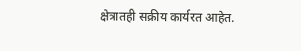क्षेत्रातही सक्रीय कार्यरत आहेत.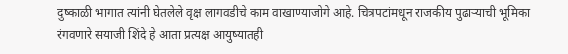दुष्काळी भागात त्यांनी घेतलेले वृक्ष लागवडीचे काम वाखाण्याजोगे आहे. चित्रपटांमधून राजकीय पुढाऱ्याची भूमिका रंगवणारे सयाजी शिंदे हे आता प्रत्यक्ष आयुष्यातही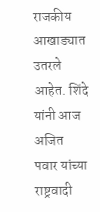राजकीय आखाड्यात उतरले आहेत. शिंदे यांनी आज अजित पवार यांच्या राष्ट्रवादी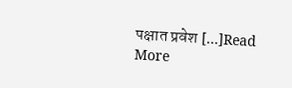पक्षात प्रवेश […]Read More